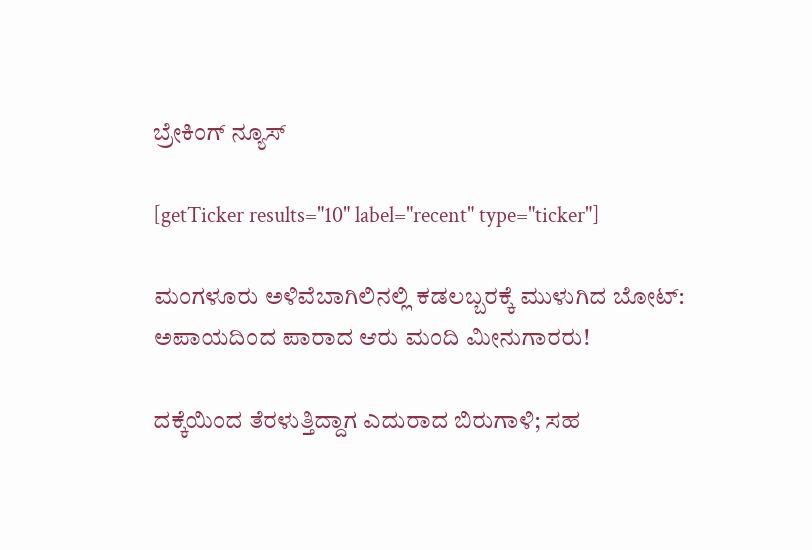ಬ್ರೇಕಿಂಗ್ ನ್ಯೂಸ್

[getTicker results="10" label="recent" type="ticker"]

ಮಂಗಳೂರು ಅಳಿವೆಬಾಗಿಲಿನಲ್ಲಿ ಕಡಲಬ್ಬರಕ್ಕೆ ಮುಳುಗಿದ ಬೋಟ್: ಅಪಾಯದಿಂದ ಪಾರಾದ ಆರು ಮಂದಿ ಮೀನುಗಾರರು!

ದಕ್ಕೆಯಿಂದ ತೆರಳುತ್ತಿದ್ದಾಗ ಎದುರಾದ ಬಿರುಗಾಳಿ; ಸಹ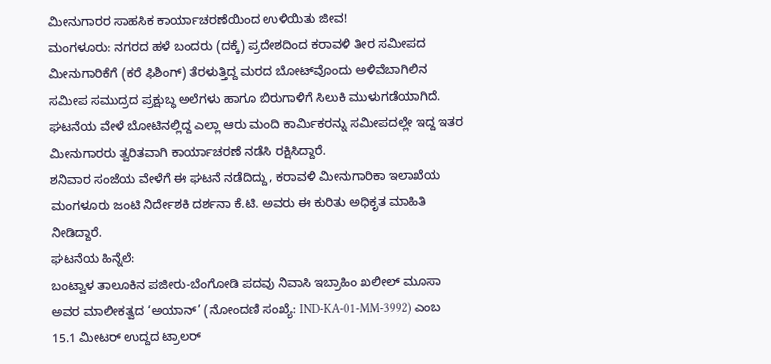ಮೀನುಗಾರರ ಸಾಹಸಿಕ ಕಾರ್ಯಾಚರಣೆಯಿಂದ ಉಳಿಯಿತು ಜೀವ!
ಮಂಗಳೂರು: ನಗರದ ಹಳೆ ಬಂದರು (ದಕ್ಕೆ) ಪ್ರದೇಶದಿಂದ ಕರಾವಳಿ ತೀರ ಸಮೀಪದ ಮೀನುಗಾರಿಕೆಗೆ (ಕರೆ ಫಿಶಿಂಗ್) ತೆರಳುತ್ತಿದ್ದ ಮರದ ಬೋಟ್‌ವೊಂದು ಅಳಿವೆಬಾಗಿಲಿನ ಸಮೀಪ ಸಮುದ್ರದ ಪ್ರಕ್ಷುಬ್ಧ ಅಲೆಗಳು ಹಾಗೂ ಬಿರುಗಾಳಿಗೆ ಸಿಲುಕಿ ಮುಳುಗಡೆಯಾಗಿದೆ. ಘಟನೆಯ ವೇಳೆ ಬೋಟಿನಲ್ಲಿದ್ದ ಎಲ್ಲಾ ಆರು ಮಂದಿ ಕಾರ್ಮಿಕರನ್ನು ಸಮೀಪದಲ್ಲೇ ಇದ್ದ ಇತರ ಮೀನುಗಾರರು ತ್ವರಿತವಾಗಿ ಕಾರ್ಯಾಚರಣೆ ನಡೆಸಿ ರಕ್ಷಿಸಿದ್ದಾರೆ.
ಶನಿವಾರ ಸಂಜೆಯ ವೇಳೆಗೆ ಈ ಘಟನೆ ನಡೆದಿದ್ದು, ಕರಾವಳಿ ಮೀನುಗಾರಿಕಾ ಇಲಾಖೆಯ ಮಂಗಳೂರು ಜಂಟಿ ನಿರ್ದೇಶಕಿ ದರ್ಶನಾ ಕೆ.ಟಿ. ಅವರು ಈ ಕುರಿತು ಅಧಿಕೃತ ಮಾಹಿತಿ ನೀಡಿದ್ದಾರೆ.
ಘಟನೆಯ ಹಿನ್ನೆಲೆ:
ಬಂಟ್ವಾಳ ತಾಲೂಕಿನ ಪಜೀರು-ಬೆಂಗೋಡಿ ಪದವು ನಿವಾಸಿ ಇಬ್ರಾಹಿಂ ಖಲೀಲ್ ಮೂಸಾ ಅವರ ಮಾಲೀಕತ್ವದ ‘ಅಯಾನ್’ (ನೋಂದಣಿ ಸಂಖ್ಯೆ: IND-KA-01-MM-3992) ಎಂಬ 15.1 ಮೀಟರ್ ಉದ್ದದ ಟ್ರಾಲರ್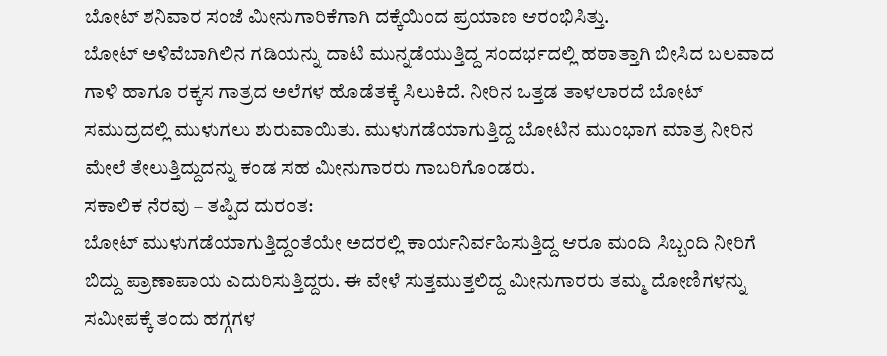ಬೋಟ್ ಶನಿವಾರ ಸಂಜೆ ಮೀನುಗಾರಿಕೆಗಾಗಿ ದಕ್ಕೆಯಿಂದ ಪ್ರಯಾಣ ಆರಂಭಿಸಿತ್ತು.
ಬೋಟ್ ಅಳಿವೆಬಾಗಿಲಿನ ಗಡಿಯನ್ನು ದಾಟಿ ಮುನ್ನಡೆಯುತ್ತಿದ್ದ ಸಂದರ್ಭದಲ್ಲಿ ಹಠಾತ್ತಾಗಿ ಬೀಸಿದ ಬಲವಾದ ಗಾಳಿ ಹಾಗೂ ರಕ್ಕಸ ಗಾತ್ರದ ಅಲೆಗಳ ಹೊಡೆತಕ್ಕೆ ಸಿಲುಕಿದೆ. ನೀರಿನ ಒತ್ತಡ ತಾಳಲಾರದೆ ಬೋಟ್ ಸಮುದ್ರದಲ್ಲಿ ಮುಳುಗಲು ಶುರುವಾಯಿತು. ಮುಳುಗಡೆಯಾಗುತ್ತಿದ್ದ ಬೋಟಿನ ಮುಂಭಾಗ ಮಾತ್ರ ನೀರಿನ ಮೇಲೆ ತೇಲುತ್ತಿದ್ದುದನ್ನು ಕಂಡ ಸಹ ಮೀನುಗಾರರು ಗಾಬರಿಗೊಂಡರು.
ಸಕಾಲಿಕ ನೆರವು – ತಪ್ಪಿದ ದುರಂತ:
ಬೋಟ್ ಮುಳುಗಡೆಯಾಗುತ್ತಿದ್ದಂತೆಯೇ ಅದರಲ್ಲಿ ಕಾರ್ಯನಿರ್ವಹಿಸುತ್ತಿದ್ದ ಆರೂ ಮಂದಿ ಸಿಬ್ಬಂದಿ ನೀರಿಗೆ ಬಿದ್ದು ಪ್ರಾಣಾಪಾಯ ಎದುರಿಸುತ್ತಿದ್ದರು. ಈ ವೇಳೆ ಸುತ್ತಮುತ್ತಲಿದ್ದ ಮೀನುಗಾರರು ತಮ್ಮ ದೋಣಿಗಳನ್ನು ಸಮೀಪಕ್ಕೆ ತಂದು ಹಗ್ಗಗಳ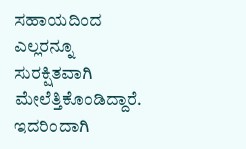ಸಹಾಯದಿಂದ ಎಲ್ಲರನ್ನೂ ಸುರಕ್ಷಿತವಾಗಿ ಮೇಲೆತ್ತಿಕೊಂಡಿದ್ದಾರೆ. ಇದರಿಂದಾಗಿ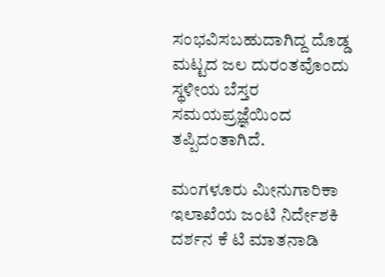ಸಂಭವಿಸಬಹುದಾಗಿದ್ದ ದೊಡ್ಡ ಮಟ್ಟದ ಜಲ ದುರಂತವೊಂದು ಸ್ಥಳೀಯ ಬೆಸ್ತರ ಸಮಯಪ್ರಜ್ಞೆಯಿಂದ ತಪ್ಪಿದಂತಾಗಿದೆ.

ಮಂಗಳೂರು ಮೀನುಗಾರಿಕಾ ಇಲಾಖೆಯ ಜಂಟಿ ನಿರ್ದೇಶಕಿ ದರ್ಶನ ಕೆ ಟಿ ಮಾತನಾಡಿ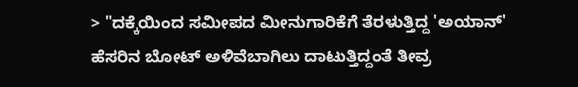> "ದಕ್ಕೆಯಿಂದ ಸಮೀಪದ ಮೀನುಗಾರಿಕೆಗೆ ತೆರಳುತ್ತಿದ್ದ 'ಅಯಾನ್' ಹೆಸರಿನ ಬೋಟ್ ಅಳಿವೆಬಾಗಿಲು ದಾಟುತ್ತಿದ್ದಂತೆ ತೀವ್ರ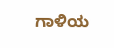ಗಾಳಿಯ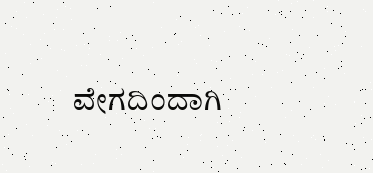ವೇಗದಿಂದಾಗಿ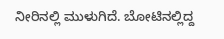ನೀರಿನಲ್ಲಿ ಮುಳುಗಿದೆ. ಬೋಟಿನಲ್ಲಿದ್ದ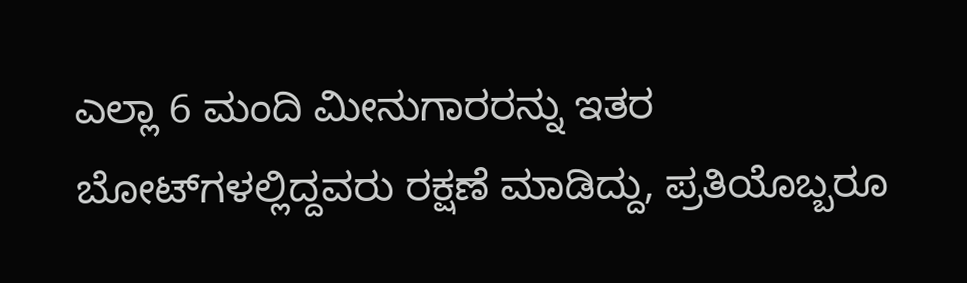ಎಲ್ಲಾ 6 ಮಂದಿ ಮೀನುಗಾರರನ್ನು ಇತರ ಬೋಟ್‌ಗಳಲ್ಲಿದ್ದವರು ರಕ್ಷಣೆ ಮಾಡಿದ್ದು, ಪ್ರತಿಯೊಬ್ಬರೂ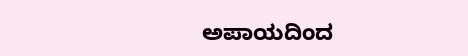ಅಪಾಯದಿಂದ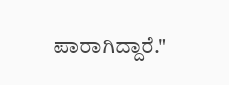ಪಾರಾಗಿದ್ದಾರೆ."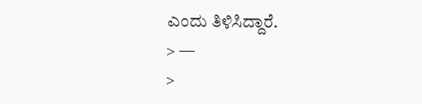ಎಂದು ತಿಳಿಸಿದ್ದಾರೆ.
> —
>